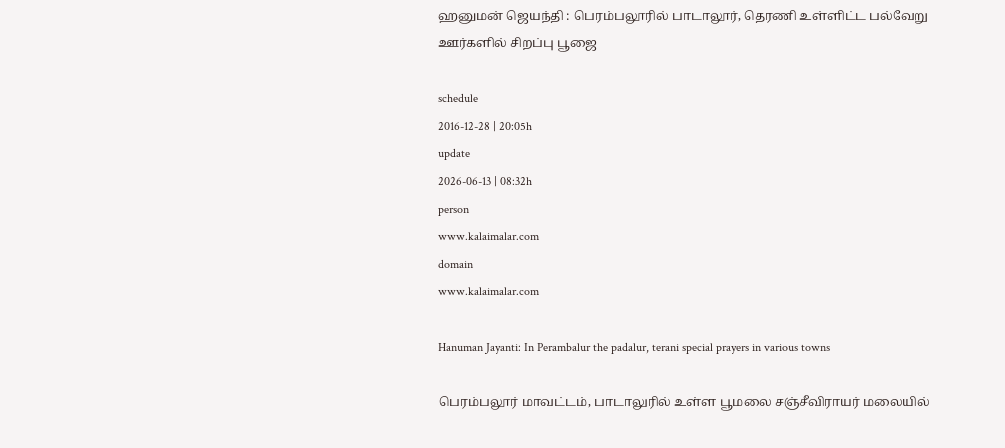ஹனுமன் ஜெயந்தி : பெரம்பலூரில் பாடாலூர், தெரணி உள்ளிட்ட பல்வேறு ஊர்களில் சிறப்பு பூஜை

schedule
2016-12-28 | 20:05h
update
2026-06-13 | 08:32h
person
www.kalaimalar.com
domain
www.kalaimalar.com

Hanuman Jayanti: In Perambalur the padalur, terani special prayers in various towns

பெரம்பலூர் மாவட்டம், பாடாலுரில் உள்ள பூமலை சஞ்சீவிராயர் மலையில்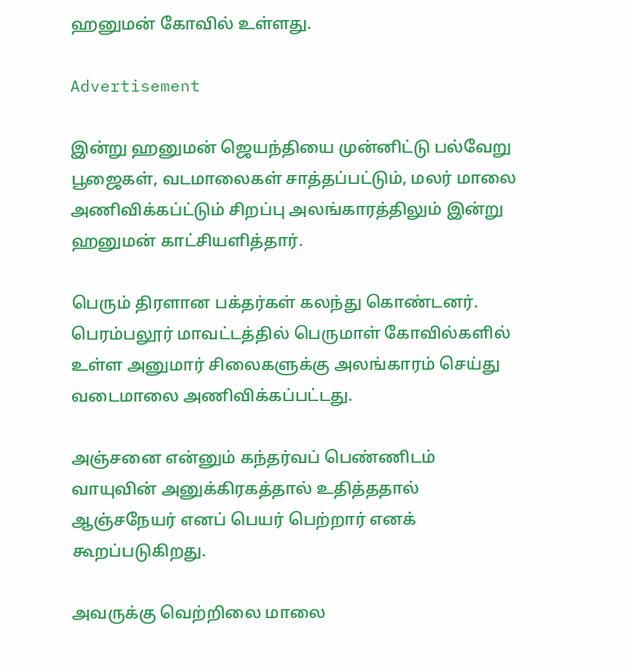ஹனுமன் கோவில் உள்ளது.

Advertisement

இன்று ஹனுமன் ஜெயந்தியை முன்னிட்டு பல்வேறு பூஜைகள், வடமாலைகள் சாத்தப்பட்டும், மலர் மாலை அணிவிக்கப்ட்டும் சிறப்பு அலங்காரத்திலும் இன்று ஹனுமன் காட்சியளித்தார்.

பெரும் திரளான பக்தர்கள் கலந்து கொண்டனர். பெரம்பலூர் மாவட்டத்தில் பெருமாள் கோவில்களில் உள்ள அனுமார் சிலைகளுக்கு அலங்காரம் செய்து வடைமாலை அணிவிக்கப்பட்டது.

அஞ்சனை என்னும் கந்தர்வப் பெண்ணிடம் வாயுவின் அனுக்கிரகத்தால் உதித்ததால் ஆஞ்சநேயர் எனப் பெயர் பெற்றார் எனக் கூறப்படுகிறது.

அவருக்கு வெற்றிலை மாலை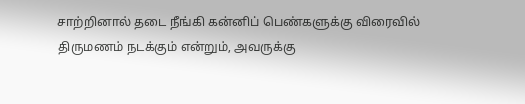சாற்றினால் தடை நீங்கி கன்னிப் பெண்களுக்கு விரைவில் திருமணம் நடக்கும் என்றும், அவருக்கு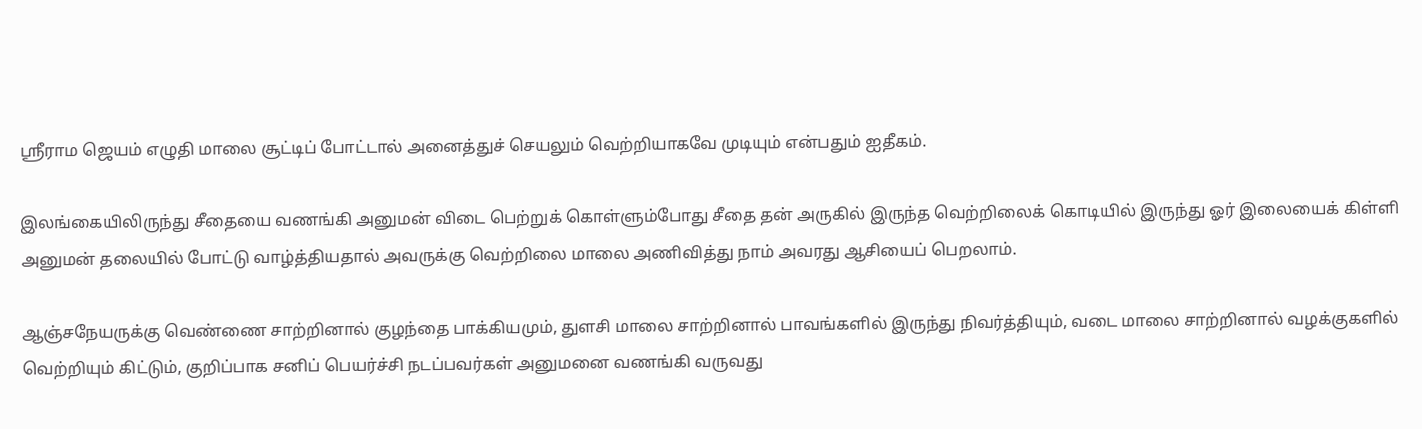ஸ்ரீராம ஜெயம் எழுதி மாலை சூட்டிப் போட்டால் அனைத்துச் செயலும் வெற்றியாகவே முடியும் என்பதும் ஐதீகம்.

இலங்கையிலிருந்து சீதையை வணங்கி அனுமன் விடை பெற்றுக் கொள்ளும்போது சீதை தன் அருகில் இருந்த வெற்றிலைக் கொடியில் இருந்து ஓர் இலையைக் கிள்ளி அனுமன் தலையில் போட்டு வாழ்த்தியதால் அவருக்கு வெற்றிலை மாலை அணிவித்து நாம் அவரது ஆசியைப் பெறலாம்.

ஆஞ்சநேயருக்கு வெண்ணை சாற்றினால் குழந்தை பாக்கியமும், துளசி மாலை சாற்றினால் பாவங்களில் இருந்து நிவர்த்தியும், வடை மாலை சாற்றினால் வழக்குகளில் வெற்றியும் கிட்டும், குறிப்பாக சனிப் பெயர்ச்சி நடப்பவர்கள் அனுமனை வணங்கி வருவது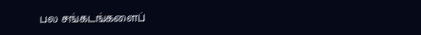பல சங்கடங்களைப்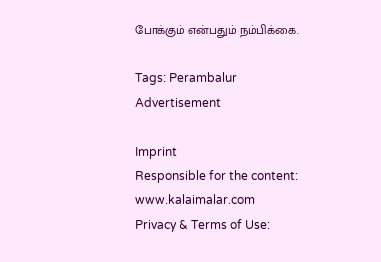போக்கும் என்பதும் நம்பிக்கை.

Tags: Perambalur
Advertisement

Imprint
Responsible for the content:
www.kalaimalar.com
Privacy & Terms of Use: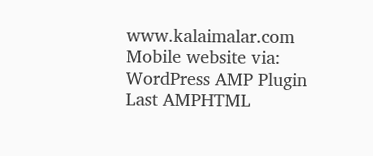www.kalaimalar.com
Mobile website via:
WordPress AMP Plugin
Last AMPHTML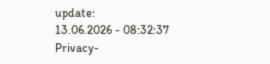update:
13.06.2026 - 08:32:37
Privacy-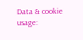Data & cookie usage: